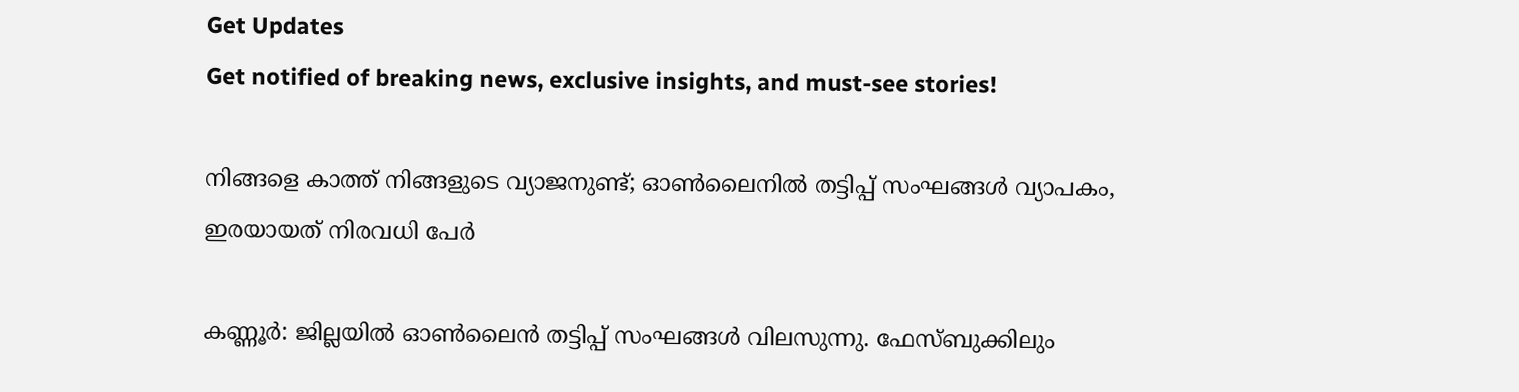Get Updates
Get notified of breaking news, exclusive insights, and must-see stories!

നിങ്ങളെ കാത്ത് നിങ്ങളുടെ വ്യാജനുണ്ട്; ഓണ്‍ലൈനില്‍ തട്ടിപ്പ് സംഘങ്ങള്‍ വ്യാപകം, ഇരയായത് നിരവധി പേര്‍

കണ്ണൂര്‍: ജില്ലയില്‍ ഓണ്‍ലൈന്‍ തട്ടിപ്പ് സംഘങ്ങള്‍ വിലസുന്നു. ഫേസ്ബുക്കിലും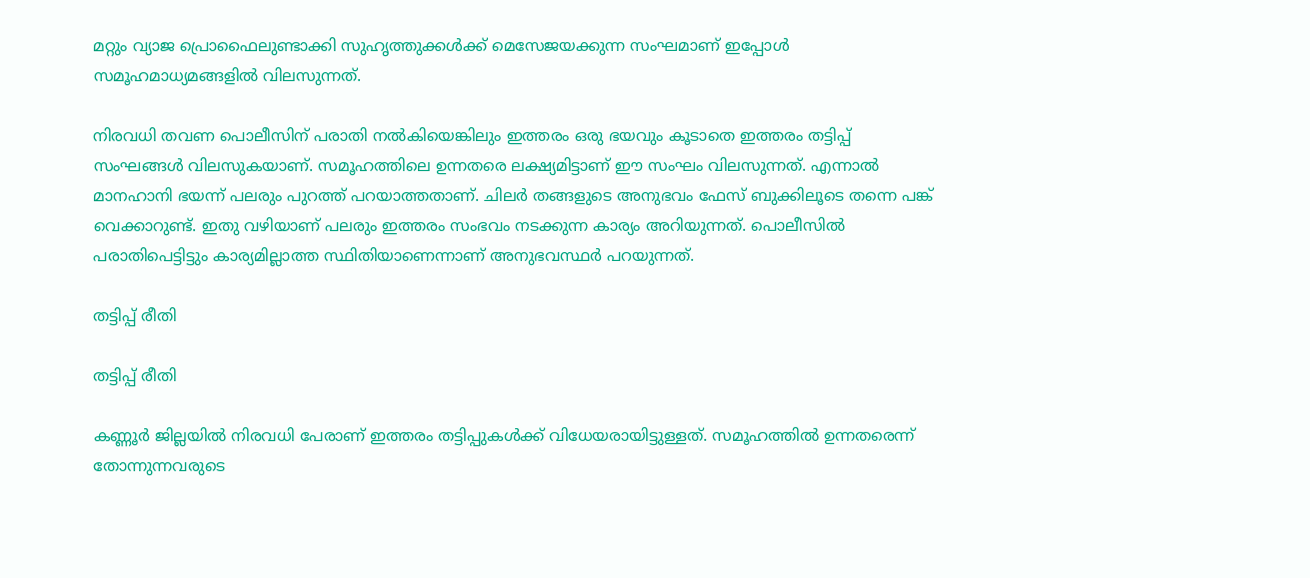മറ്റും വ്യാജ പ്രൊഫൈലുണ്ടാക്കി സുഹൃത്തുക്കള്‍ക്ക് മെസേജയക്കുന്ന സംഘമാണ് ഇപ്പോള്‍ സമൂഹമാധ്യമങ്ങളില്‍ വിലസുന്നത്.

നിരവധി തവണ പൊലീസിന് പരാതി നല്‍കിയെങ്കിലും ഇത്തരം ഒരു ഭയവും കൂടാതെ ഇത്തരം തട്ടിപ്പ് സംഘങ്ങള്‍ വിലസുകയാണ്. സമൂഹത്തിലെ ഉന്നതരെ ലക്ഷ്യമിട്ടാണ് ഈ സംഘം വിലസുന്നത്. എന്നാല്‍ മാനഹാനി ഭയന്ന് പലരും പുറത്ത് പറയാത്തതാണ്. ചിലര്‍ തങ്ങളുടെ അനുഭവം ഫേസ് ബുക്കിലൂടെ തന്നെ പങ്ക് വെക്കാറുണ്ട്. ഇതു വഴിയാണ് പലരും ഇത്തരം സംഭവം നടക്കുന്ന കാര്യം അറിയുന്നത്. പൊലീസില്‍ പരാതിപെട്ടിട്ടും കാര്യമില്ലാത്ത സ്ഥിതിയാണെന്നാണ് അനുഭവസ്ഥര്‍ പറയുന്നത്.

തട്ടിപ്പ് രീതി

തട്ടിപ്പ് രീതി

കണ്ണൂര്‍ ജില്ലയില്‍ നിരവധി പേരാണ് ഇത്തരം തട്ടിപ്പുകള്‍ക്ക് വിധേയരായിട്ടുള്ളത്. സമൂഹത്തില്‍ ഉന്നതരെന്ന് തോന്നുന്നവരുടെ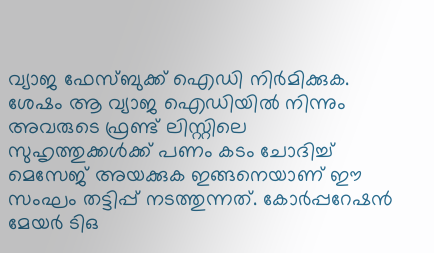വ്യാജ ഫേസ്ബുക്ക് ഐഡി നിര്‍മിക്കുക. ശേഷം ആ വ്യാജ ഐഡിയില്‍ നിന്നും അവരുടെ ഫ്രണ്ട് ലിസ്റ്റിലെ സുഹൃത്തുക്കള്‍ക്ക് പണം കടം ചോദിച്ച് മെസേജ് അയക്കുക ഇങ്ങനെയാണ് ഈ സംഘം തട്ടിപ്പ് നടത്തുന്നത്. കോര്‍പ്പറേഷന്‍ മേയര്‍ ടിഒ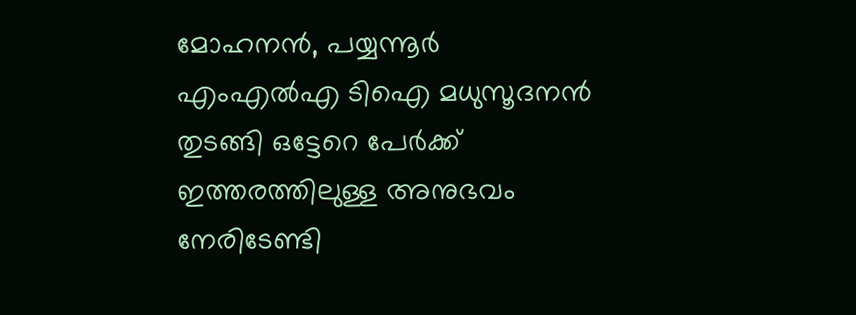മോഹനന്‍, പയ്യന്നൂര്‍ എംഎല്‍എ ടിഐ മധുസൂദനന്‍ തുടങ്ങി ഒട്ടേറെ പേര്‍ക്ക് ഇത്തരത്തിലുള്ള അനുഭവം നേരിടേണ്ടി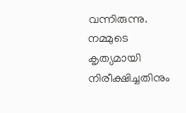വന്നിരുന്നു. നമ്മുടെ കൃത്യമായി നിരീക്ഷിച്ചതിനും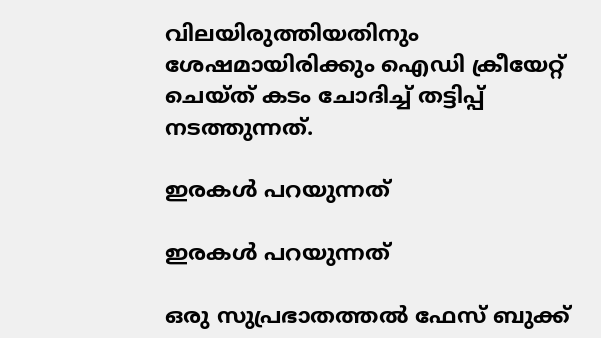വിലയിരുത്തിയതിനും ശേഷമായിരിക്കും ഐഡി ക്രീയേറ്റ് ചെയ്ത് കടം ചോദിച്ച് തട്ടിപ്പ് നടത്തുന്നത്.

ഇരകള്‍ പറയുന്നത്

ഇരകള്‍ പറയുന്നത്

ഒരു സുപ്രഭാതത്തല്‍ ഫേസ് ബുക്ക്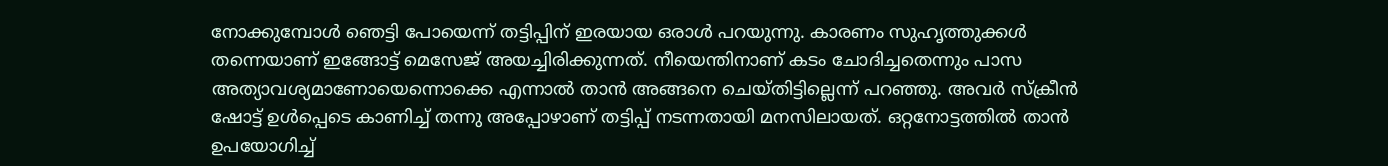നോക്കുമ്പോള്‍ ഞെട്ടി പോയെന്ന് തട്ടിപ്പിന് ഇരയായ ഒരാള്‍ പറയുന്നു. കാരണം സുഹൃത്തുക്കള്‍ തന്നെയാണ് ഇങ്ങോട്ട് മെസേജ് അയച്ചിരിക്കുന്നത്. നീയെന്തിനാണ് കടം ചോദിച്ചതെന്നും പാസ അത്യാവശ്യമാണോയെന്നൊക്കെ എന്നാല്‍ താന്‍ അങ്ങനെ ചെയ്തിട്ടില്ലെന്ന് പറഞ്ഞു. അവര്‍ സ്‌ക്രീന്‍ ഷോട്ട് ഉള്‍പ്പെടെ കാണിച്ച് തന്നു അപ്പോഴാണ് തട്ടിപ്പ് നടന്നതായി മനസിലായത്. ഒറ്റനോട്ടത്തില്‍ താന്‍ ഉപയോഗിച്ച്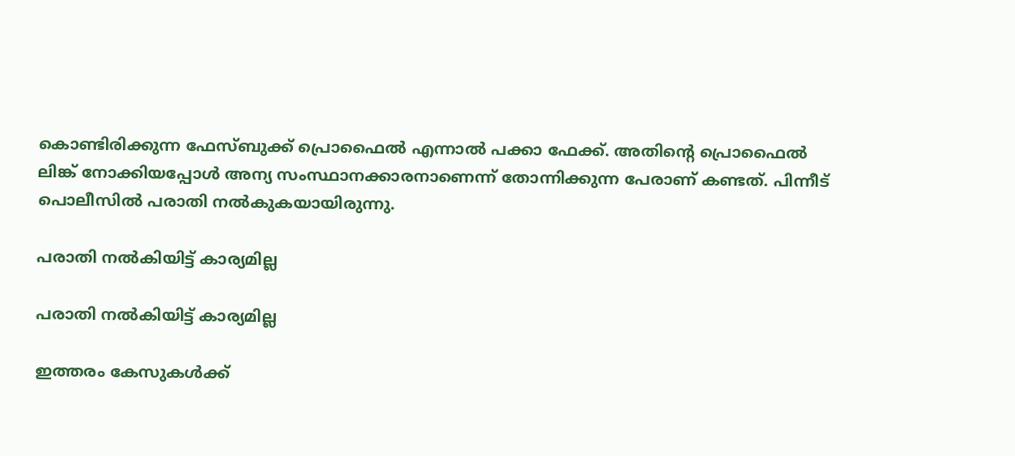കൊണ്ടിരിക്കുന്ന ഫേസ്ബുക്ക് പ്രൊഫൈല്‍ എന്നാല്‍ പക്കാ ഫേക്ക്. അതിന്റെ പ്രൊഫൈല്‍ ലിങ്ക് നോക്കിയപ്പോള്‍ അന്യ സംസ്ഥാനക്കാരനാണെന്ന് തോന്നിക്കുന്ന പേരാണ് കണ്ടത്. പിന്നീട് പൊലീസില്‍ പരാതി നല്‍കുകയായിരുന്നു.

പരാതി നല്‍കിയിട്ട് കാര്യമില്ല

പരാതി നല്‍കിയിട്ട് കാര്യമില്ല

ഇത്തരം കേസുകള്‍ക്ക്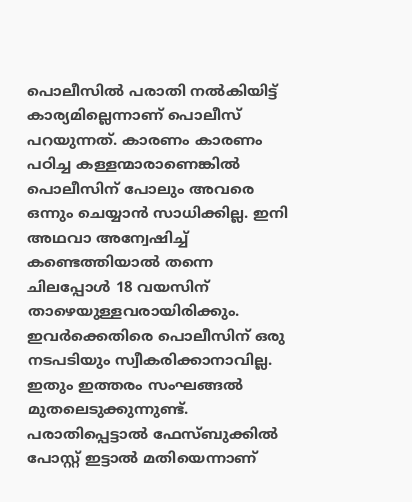പൊലീസില്‍ പരാതി നല്‍കിയിട്ട് കാര്യമില്ലെന്നാണ് പൊലീസ് പറയുന്നത്. കാരണം കാരണം പഠിച്ച കള്ളന്മാരാണെങ്കില്‍ പൊലീസിന് പോലും അവരെ ഒന്നും ചെയ്യാന്‍ സാധിക്കില്ല. ഇനി അഥവാ അന്വേഷിച്ച് കണ്ടെത്തിയാല്‍ തന്നെ ചിലപ്പോള്‍ 18 വയസിന് താഴെയുള്ളവരായിരിക്കും. ഇവര്‍ക്കെതിരെ പൊലീസിന് ഒരു നടപടിയും സ്വീകരിക്കാനാവില്ല. ഇതും ഇത്തരം സംഘങ്ങല്‍ മുതലെടുക്കുന്നുണ്ട്. പരാതിപ്പെട്ടാല്‍ ഫേസ്ബുക്കില്‍ പോസ്റ്റ് ഇട്ടാല്‍ മതിയെന്നാണ്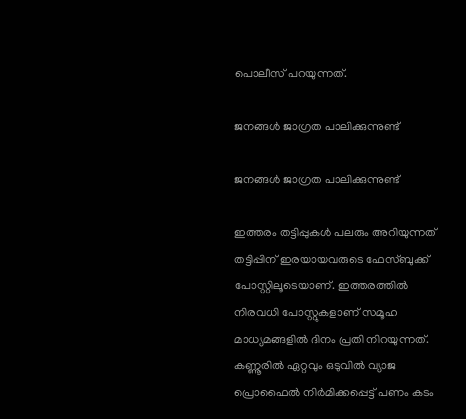പൊലീസ് പറയുന്നത്.

ജനങ്ങള്‍ ജാഗ്രത പാലിക്കുന്നുണ്ട്

ജനങ്ങള്‍ ജാഗ്രത പാലിക്കുന്നുണ്ട്

ഇത്തരം തട്ടിപ്പുകള്‍ പലരും അറിയുന്നത് തട്ടിപ്പിന് ഇരയായവരുടെ ഫേസ്ബുക്ക് പോസ്റ്റിലൂടെയാണ്. ഇത്തരത്തില്‍ നിരവധി പോസ്റ്റുകളാണ് സമൂഹ മാധ്യമങ്ങളില്‍ ദിനം പ്രതി നിറയുന്നത്. കണ്ണൂരില്‍ ഏറ്റവും ഒടുവില്‍ വ്യാജ പ്രൊഫൈല്‍ നിര്‍മിക്കപ്പെട്ട് പണം കടം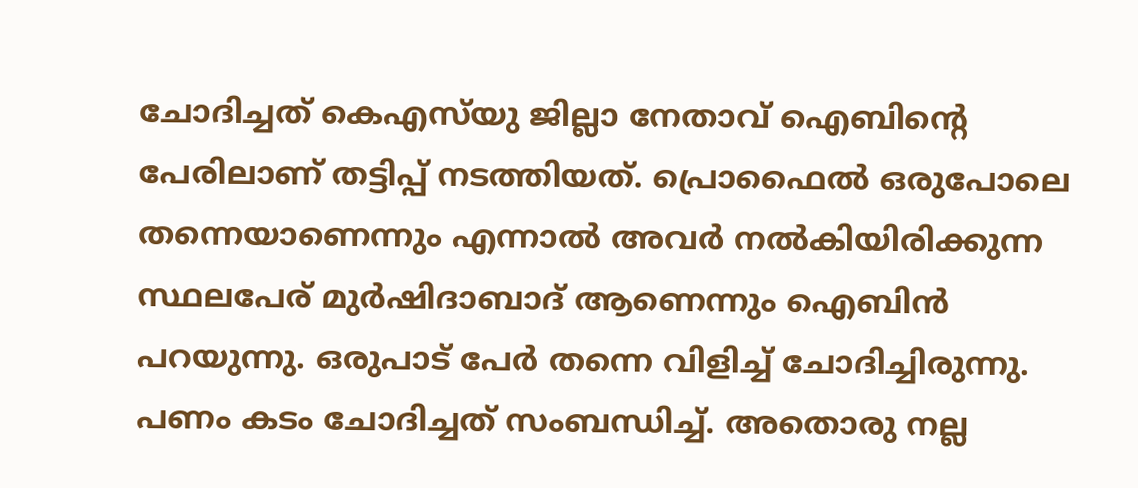ചോദിച്ചത് കെഎസ്‌യു ജില്ലാ നേതാവ് ഐബിന്റെ പേരിലാണ് തട്ടിപ്പ് നടത്തിയത്. പ്രൊഫൈല്‍ ഒരുപോലെ തന്നെയാണെന്നും എന്നാല്‍ അവര്‍ നല്‍കിയിരിക്കുന്ന സ്ഥലപേര് മുര്‍ഷിദാബാദ് ആണെന്നും ഐബിന്‍ പറയുന്നു. ഒരുപാട് പേര്‍ തന്നെ വിളിച്ച് ചോദിച്ചിരുന്നു. പണം കടം ചോദിച്ചത് സംബന്ധിച്ച്. അതൊരു നല്ല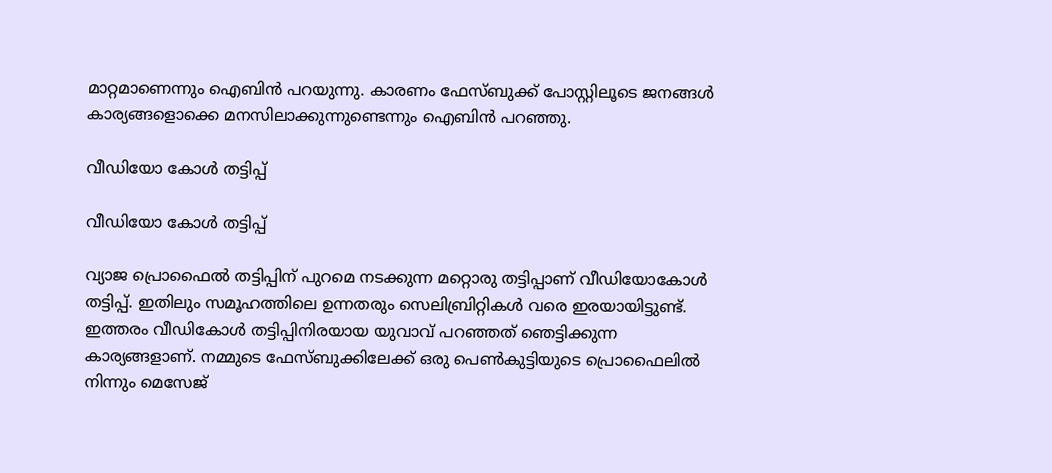മാറ്റമാണെന്നും ഐബിന്‍ പറയുന്നു. കാരണം ഫേസ്ബുക്ക് പോസ്റ്റിലൂടെ ജനങ്ങള്‍ കാര്യങ്ങളൊക്കെ മനസിലാക്കുന്നുണ്ടെന്നും ഐബിന്‍ പറഞ്ഞു.

വീഡിയോ കോള്‍ തട്ടിപ്പ്

വീഡിയോ കോള്‍ തട്ടിപ്പ്

വ്യാജ പ്രൊഫൈല്‍ തട്ടിപ്പിന് പുറമെ നടക്കുന്ന മറ്റൊരു തട്ടിപ്പാണ് വീഡിയോകോള്‍ തട്ടിപ്പ്. ഇതിലും സമൂഹത്തിലെ ഉന്നതരും സെലിബ്രിറ്റികള്‍ വരെ ഇരയായിട്ടുണ്ട്. ഇത്തരം വീഡികോള്‍ തട്ടിപ്പിനിരയായ യുവാവ് പറഞ്ഞത് ഞെട്ടിക്കുന്ന കാര്യങ്ങളാണ്. നമ്മുടെ ഫേസ്ബുക്കിലേക്ക് ഒരു പെണ്‍കുട്ടിയുടെ പ്രൊഫൈലില്‍ നിന്നും മെസേജ്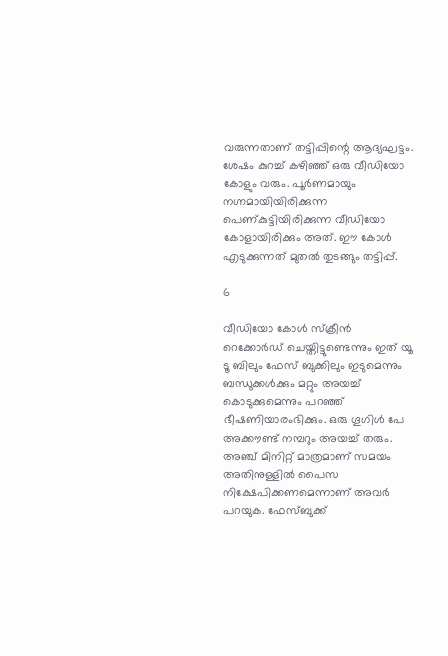വരുന്നതാണ് തട്ടിപ്പിന്റെ ആദ്യഘട്ടം. ശേഷം കുറച്ച് കഴിഞ്ഞ് ഒരു വീഡിയോ കോളും വരും. പൂര്‍ണമായും നഗ്നമായിയിരിക്കുന്ന പെണ്കുട്ടിയിരിക്കുന്ന വീഡിയോ കോളായിരിക്കും അത്. ഈ കോള്‍ എടുക്കുന്നത് മുതല്‍ തുടങ്ങും തട്ടിപ്പ്.

6

വീഡിയോ കോള്‍ സ്‌ക്രീന്‍ റെക്കോര്‍ഡ് ചെയ്തിട്ടുണ്ടെന്നും ഇത് യൂ ടൂ ബിലും ഫേസ് ബുക്കിലും ഇടുമെന്നും ബന്ധുക്കള്‍ക്കും മറ്റും അയച്ച് കൊടുക്കുമെന്നും പറഞ്ഞ് ഭീഷണിയാരംഭിക്കും. ഒരു ഗൂഗിള്‍ പേ അക്കൗണ്ട് നമ്പറും അയച്ച് തരും. അഞ്ച് മിനിറ്റ് മാത്രമാണ് സമയം അതിനുള്ളില്‍ പൈസ നിക്ഷേപിക്കണമെന്നാണ് അവര്‍ പറയുക. ഫേസ്ബുക്ക്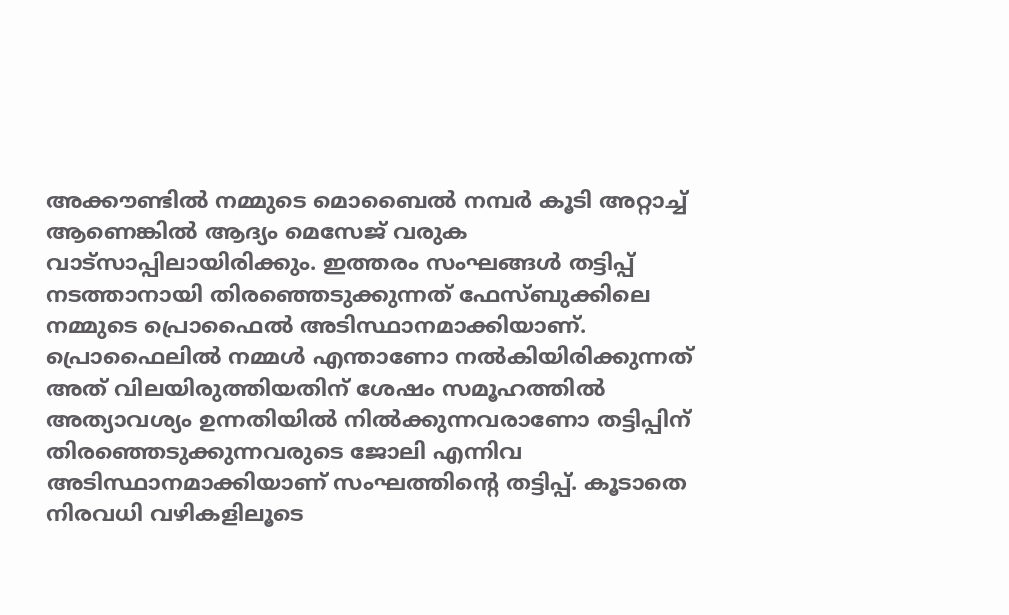അക്കൗണ്ടില്‍ നമ്മുടെ മൊബൈല്‍ നമ്പര്‍ കൂടി അറ്റാച്ച് ആണെങ്കില്‍ ആദ്യം മെസേജ് വരുക വാട്‌സാപ്പിലായിരിക്കും. ഇത്തരം സംഘങ്ങള്‍ തട്ടിപ്പ് നടത്താനായി തിരഞ്ഞെടുക്കുന്നത് ഫേസ്ബുക്കിലെ നമ്മുടെ പ്രൊഫൈല്‍ അടിസ്ഥാനമാക്കിയാണ്. പ്രൊഫൈലില്‍ നമ്മള്‍ എന്താണോ നല്‍കിയിരിക്കുന്നത് അത് വിലയിരുത്തിയതിന് ശേഷം സമൂഹത്തില്‍ അത്യാവശ്യം ഉന്നതിയില്‍ നില്‍ക്കുന്നവരാണോ തട്ടിപ്പിന് തിരഞ്ഞെടുക്കുന്നവരുടെ ജോലി എന്നിവ അടിസ്ഥാനമാക്കിയാണ് സംഘത്തിന്റെ തട്ടിപ്പ്. കൂടാതെ നിരവധി വഴികളിലൂടെ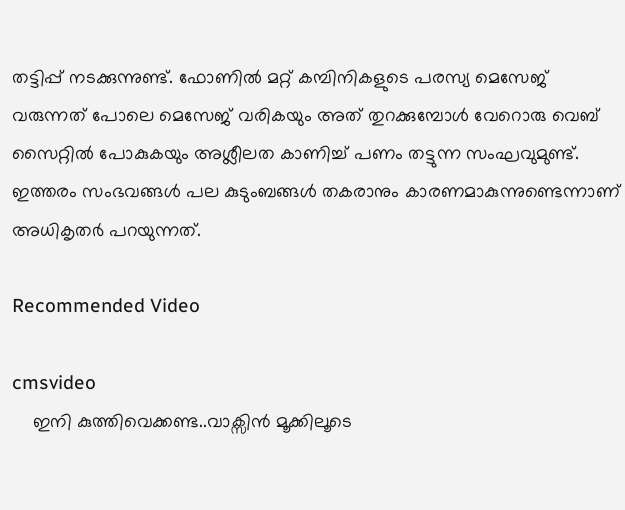തട്ടിപ്പ് നടക്കുന്നുണ്ട്. ഫോണില്‍ മറ്റ് കമ്പിനികളുടെ പരസ്യ മെസേജ് വരുന്നത് പോലെ മെസേജ് വരികയും അത് തുറക്കുമ്പോള്‍ വേറൊരു വെബ് സൈറ്റില്‍ പോകുകയും അശ്ലീലത കാണിച്ച് പണം തട്ടുന്ന സംഘവുമുണ്ട്. ഇത്തരം സംഭവങ്ങള്‍ പല കുടുംബങ്ങള്‍ തകരാനും കാരണമാകുന്നുണ്ടെന്നാണ് അധികൃതര്‍ പറയുന്നത്.

Recommended Video

cmsvideo
    ഇനി കുത്തിവെക്കണ്ട..വാക്സിൻ മൂക്കിലൂടെ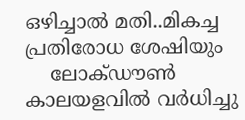ഒഴിച്ചാൽ മതി..മികച്ച പ്രതിരോധ ശേഷിയും
    ലോക്ഡൗണ്‍ കാലയളവില്‍ വര്‍ധിച്ചു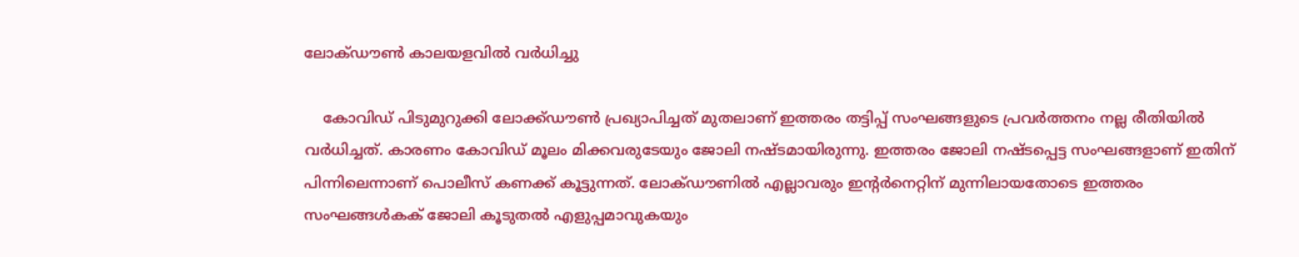ലോക്ഡൗണ്‍ കാലയളവില്‍ വര്‍ധിച്ചു

    കോവിഡ് പിടുമുറുക്കി ലോക്ക്ഡൗണ്‍ പ്രഖ്യാപിച്ചത് മുതലാണ് ഇത്തരം തട്ടിപ്പ് സംഘങ്ങളുടെ പ്രവര്‍ത്തനം നല്ല രീതിയില്‍ വര്‍ധിച്ചത്. കാരണം കോവിഡ് മൂലം മിക്കവരുടേയും ജോലി നഷ്ടമായിരുന്നു. ഇത്തരം ജോലി നഷ്ടപ്പെട്ട സംഘങ്ങളാണ് ഇതിന് പിന്നിലെന്നാണ് പൊലീസ് കണക്ക് കൂട്ടുന്നത്. ലോക്ഡൗണില്‍ എല്ലാവരും ഇന്റര്‍നെറ്റിന് മുന്നിലായതോടെ ഇത്തരം സംഘങ്ങള്‍കക് ജോലി കൂടുതല്‍ എളുപ്പമാവുകയും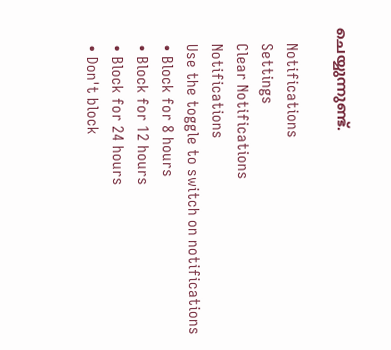ചെയ്യുന്നുണ്ട്.

    Notifications
    Settings
    Clear Notifications
    Notifications
    Use the toggle to switch on notifications
    • Block for 8 hours
    • Block for 12 hours
    • Block for 24 hours
    • Don't block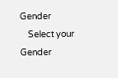Gender
    Select your Gender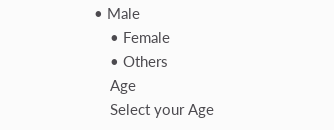• Male
    • Female
    • Others
    Age
    Select your Age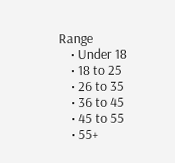Range
    • Under 18
    • 18 to 25
    • 26 to 35
    • 36 to 45
    • 45 to 55
    • 55+